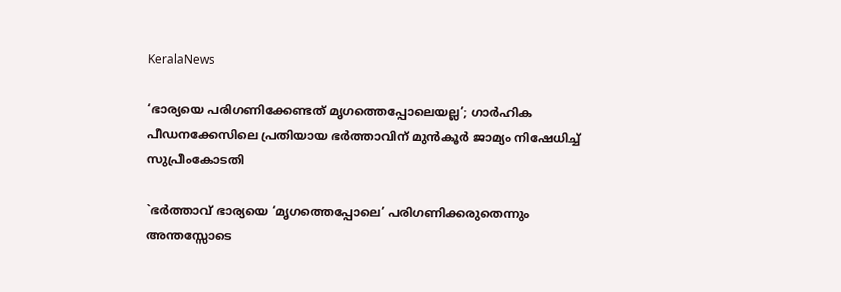KeralaNews

‘ഭാര്യയെ പരിഗണിക്കേണ്ടത് മൃഗത്തെപ്പോലെയല്ല’; ഗാര്‍ഹിക പീഡനക്കേസിലെ പ്രതിയായ ഭര്‍ത്താവിന് മുന്‍കൂര്‍ ജാമ്യം നിഷേധിച്ച് സുപ്രീംകോടതി

`ഭര്‍ത്താവ് ഭാര്യയെ ‘മൃഗത്തെപ്പോലെ’ പരിഗണിക്കരുതെന്നും അന്തസ്സോടെ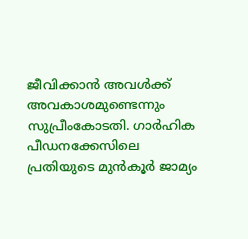ജീവിക്കാന്‍ അവള്‍ക്ക് അവകാശമുണ്ടെന്നും സുപ്രീംകോടതി. ഗാര്‍ഹിക പീഡനക്കേസിലെ പ്രതിയുടെ മുന്‍കൂര്‍ ജാമ്യം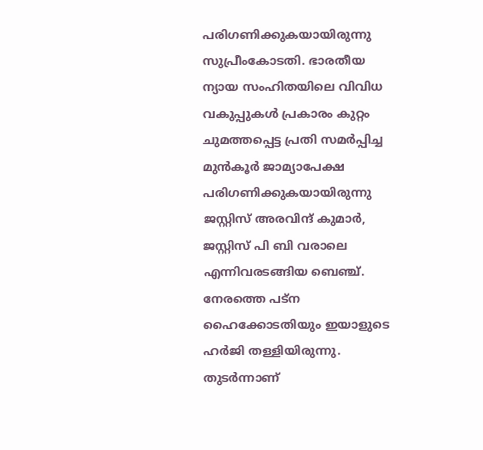പരിഗണിക്കുകയായിരുന്നു സുപ്രീംകോടതി. ഭാരതീയ ന്യായ സംഹിതയിലെ വിവിധ വകുപ്പുകള്‍ പ്രകാരം കുറ്റം ചുമത്തപ്പെട്ട പ്രതി സമര്‍പ്പിച്ച മുന്‍കൂര്‍ ജാമ്യാപേക്ഷ പരിഗണിക്കുകയായിരുന്നു ജസ്റ്റിസ് അരവിന്ദ് കുമാര്‍, ജസ്റ്റിസ് പി ബി വരാലെ എന്നിവരടങ്ങിയ ബെഞ്ച്. നേരത്തെ പട്‌ന ഹൈക്കോടതിയും ഇയാളുടെ ഹര്‍ജി തള്ളിയിരുന്നു. തുടര്‍ന്നാണ്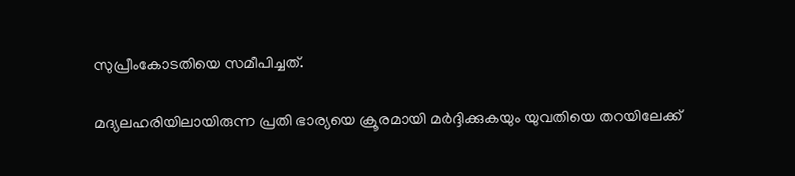സുപ്രീംകോടതിയെ സമീപിച്ചത്.

മദ്യലഹരിയിലായിരുന്ന പ്രതി ഭാര്യയെ ക്രൂരമായി മര്‍ദ്ദിക്കുകയും യുവതിയെ തറയിലേക്ക്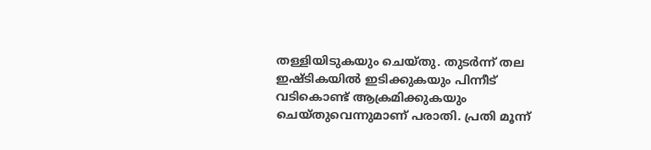തള്ളിയിടുകയും ചെയ്തു. തുടര്‍ന്ന് തല ഇഷ്ടികയില്‍ ഇടിക്കുകയും പിന്നീട് വടികൊണ്ട് ആക്രമിക്കുകയും ചെയ്തുവെന്നുമാണ് പരാതി. പ്രതി മൂന്ന്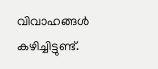വിവാഹങ്ങള്‍ കഴിച്ചിട്ടുണ്ട്.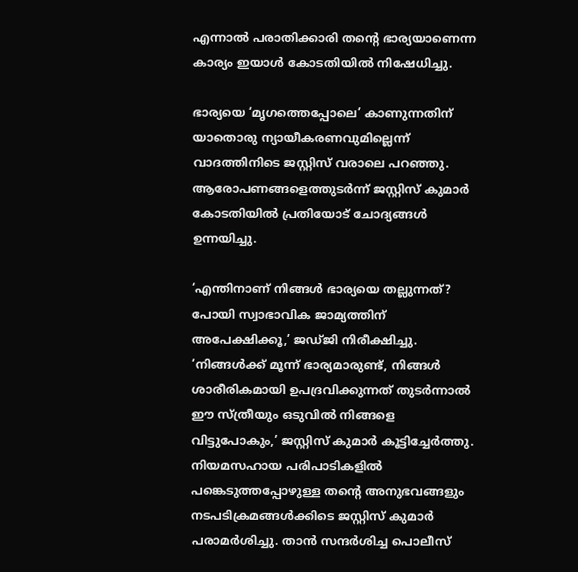എന്നാല്‍ പരാതിക്കാരി തന്റെ ഭാര്യയാണെന്ന കാര്യം ഇയാള്‍ കോടതിയില്‍ നിഷേധിച്ചു.

ഭാര്യയെ ‘മൃഗത്തെപ്പോലെ’ കാണുന്നതിന് യാതൊരു ന്യായീകരണവുമില്ലെന്ന് വാദത്തിനിടെ ജസ്റ്റിസ് വരാലെ പറഞ്ഞു. ആരോപണങ്ങളെത്തുടര്‍ന്ന് ജസ്റ്റിസ് കുമാര്‍ കോടതിയില്‍ പ്രതിയോട് ചോദ്യങ്ങള്‍ ഉന്നയിച്ചു.

‘എന്തിനാണ് നിങ്ങള്‍ ഭാര്യയെ തല്ലുന്നത്? പോയി സ്വാഭാവിക ജാമ്യത്തിന് അപേക്ഷിക്കൂ,’ ജഡ്ജി നിരീക്ഷിച്ചു. ‘നിങ്ങള്‍ക്ക് മൂന്ന് ഭാര്യമാരുണ്ട്, നിങ്ങള്‍ ശാരീരികമായി ഉപദ്രവിക്കുന്നത് തുടര്‍ന്നാല്‍ ഈ സ്ത്രീയും ഒടുവില്‍ നിങ്ങളെ വിട്ടുപോകും,’ ജസ്റ്റിസ് കുമാര്‍ കൂട്ടിച്ചേര്‍ത്തു. നിയമസഹായ പരിപാടികളില്‍ പങ്കെടുത്തപ്പോഴുള്ള തന്റെ അനുഭവങ്ങളും നടപടിക്രമങ്ങള്‍ക്കിടെ ജസ്റ്റിസ് കുമാര്‍ പരാമര്‍ശിച്ചു. താന്‍ സന്ദര്‍ശിച്ച പൊലീസ്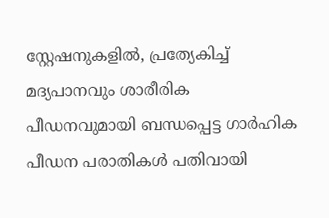സ്റ്റേഷനുകളില്‍, പ്രത്യേകിച്ച് മദ്യപാനവും ശാരീരിക പീഡനവുമായി ബന്ധപ്പെട്ട ഗാര്‍ഹിക പീഡന പരാതികള്‍ പതിവായി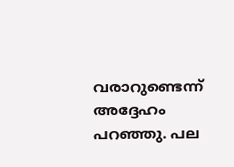വരാറുണ്ടെന്ന് അദ്ദേഹം പറഞ്ഞു. പല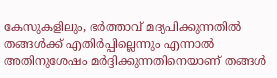കേസുകളിലും, ഭര്‍ത്താവ് മദ്യപിക്കുന്നതില്‍ തങ്ങള്‍ക്ക് എതിര്‍പ്പില്ലെന്നും എന്നാല്‍ അതിനുശേഷം മര്‍ദ്ദിക്കുന്നതിനെയാണ് തങ്ങള്‍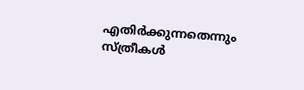എതിര്‍ക്കുന്നതെന്നും സ്ത്രീകള്‍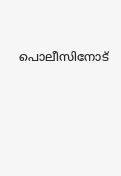പൊലീസിനോട്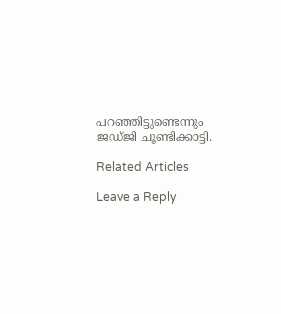പറഞ്ഞിട്ടുണ്ടെന്നും ജഡ്ജി ചൂണ്ടിക്കാട്ടി.

Related Articles

Leave a Reply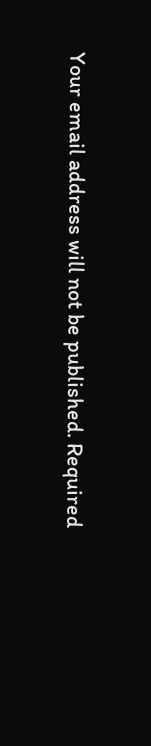Your email address will not be published. Required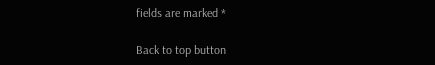fields are marked *

Back to top button